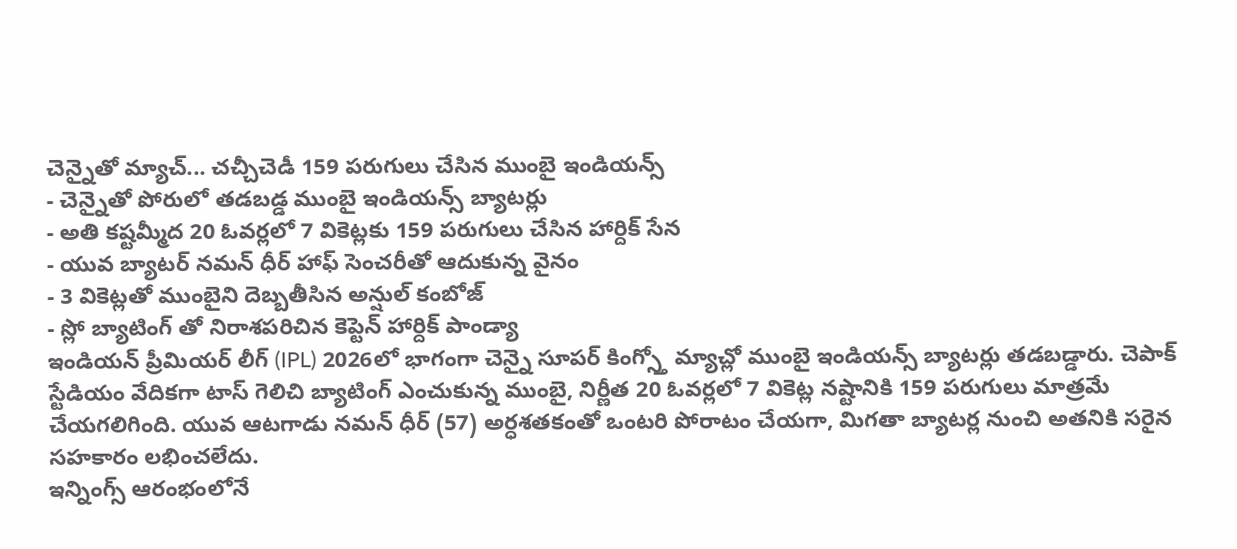చెన్నైతో మ్యాచ్... చచ్చీచెడీ 159 పరుగులు చేసిన ముంబై ఇండియన్స్
- చెన్నైతో పోరులో తడబడ్డ ముంబై ఇండియన్స్ బ్యాటర్లు
- అతి కష్టమ్మీద 20 ఓవర్లలో 7 వికెట్లకు 159 పరుగులు చేసిన హార్దిక్ సేన
- యువ బ్యాటర్ నమన్ ధీర్ హాఫ్ సెంచరీతో ఆదుకున్న వైనం
- 3 వికెట్లతో ముంబైని దెబ్బతీసిన అన్షుల్ కంబోజ్
- స్లో బ్యాటింగ్ తో నిరాశపరిచిన కెప్టెన్ హార్దిక్ పాండ్యా
ఇండియన్ ప్రీమియర్ లీగ్ (IPL) 2026లో భాగంగా చెన్నై సూపర్ కింగ్స్తో మ్యాచ్లో ముంబై ఇండియన్స్ బ్యాటర్లు తడబడ్డారు. చెపాక్ స్టేడియం వేదికగా టాస్ గెలిచి బ్యాటింగ్ ఎంచుకున్న ముంబై, నిర్ణీత 20 ఓవర్లలో 7 వికెట్ల నష్టానికి 159 పరుగులు మాత్రమే చేయగలిగింది. యువ ఆటగాడు నమన్ ధీర్ (57) అర్ధశతకంతో ఒంటరి పోరాటం చేయగా, మిగతా బ్యాటర్ల నుంచి అతనికి సరైన సహకారం లభించలేదు.
ఇన్నింగ్స్ ఆరంభంలోనే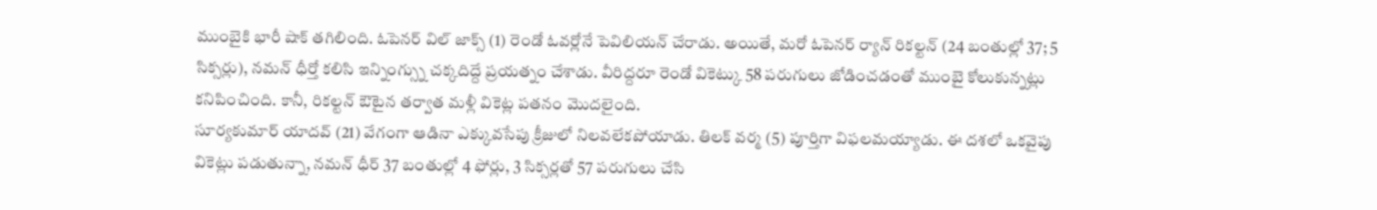ముంబైకి భారీ షాక్ తగిలింది. ఓపెనర్ విల్ జాక్స్ (1) రెండో ఓవర్లోనే పెవిలియన్ చేరాడు. అయితే, మరో ఓపెనర్ ర్యాన్ రికల్టన్ (24 బంతుల్లో 37; 5 సిక్సర్లు), నమన్ ధీర్తో కలిసి ఇన్నింగ్స్ను చక్కదిద్దే ప్రయత్నం చేశాడు. వీరిద్దరూ రెండో వికెట్కు 58 పరుగులు జోడించడంతో ముంబై కోలుకున్నట్లు కనిపించింది. కానీ, రికల్టన్ ఔటైన తర్వాత మళ్లీ వికెట్ల పతనం మొదలైంది.
సూర్యకుమార్ యాదవ్ (21) వేగంగా ఆడినా ఎక్కువసేపు క్రీజులో నిలవలేకపోయాడు. తిలక్ వర్మ (5) పూర్తిగా విఫలమయ్యాడు. ఈ దశలో ఒకవైపు వికెట్లు పడుతున్నా, నమన్ ధీర్ 37 బంతుల్లో 4 ఫోర్లు, 3 సిక్సర్లతో 57 పరుగులు చేసి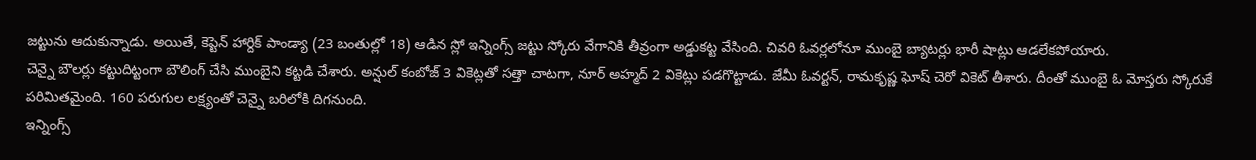జట్టును ఆదుకున్నాడు. అయితే, కెప్టెన్ హార్దిక్ పాండ్యా (23 బంతుల్లో 18) ఆడిన స్లో ఇన్నింగ్స్ జట్టు స్కోరు వేగానికి తీవ్రంగా అడ్డుకట్ట వేసింది. చివరి ఓవర్లలోనూ ముంబై బ్యాటర్లు భారీ షాట్లు ఆడలేకపోయారు.
చెన్నై బౌలర్లు కట్టుదిట్టంగా బౌలింగ్ చేసి ముంబైని కట్టడి చేశారు. అన్షుల్ కంబోజ్ 3 వికెట్లతో సత్తా చాటగా, నూర్ అహ్మద్ 2 వికెట్లు పడగొట్టాడు. జేమీ ఓవర్టన్, రామకృష్ణ ఘోష్ చెరో వికెట్ తీశారు. దీంతో ముంబై ఓ మోస్తరు స్కోరుకే పరిమితమైంది. 160 పరుగుల లక్ష్యంతో చెన్నై బరిలోకి దిగనుంది.
ఇన్నింగ్స్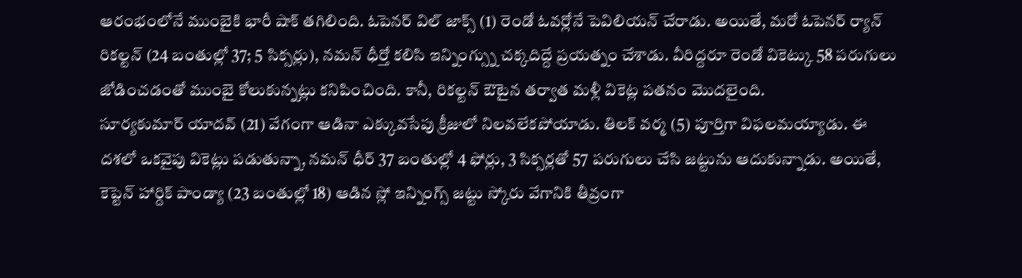ఆరంభంలోనే ముంబైకి భారీ షాక్ తగిలింది. ఓపెనర్ విల్ జాక్స్ (1) రెండో ఓవర్లోనే పెవిలియన్ చేరాడు. అయితే, మరో ఓపెనర్ ర్యాన్ రికల్టన్ (24 బంతుల్లో 37; 5 సిక్సర్లు), నమన్ ధీర్తో కలిసి ఇన్నింగ్స్ను చక్కదిద్దే ప్రయత్నం చేశాడు. వీరిద్దరూ రెండో వికెట్కు 58 పరుగులు జోడించడంతో ముంబై కోలుకున్నట్లు కనిపించింది. కానీ, రికల్టన్ ఔటైన తర్వాత మళ్లీ వికెట్ల పతనం మొదలైంది.
సూర్యకుమార్ యాదవ్ (21) వేగంగా ఆడినా ఎక్కువసేపు క్రీజులో నిలవలేకపోయాడు. తిలక్ వర్మ (5) పూర్తిగా విఫలమయ్యాడు. ఈ దశలో ఒకవైపు వికెట్లు పడుతున్నా, నమన్ ధీర్ 37 బంతుల్లో 4 ఫోర్లు, 3 సిక్సర్లతో 57 పరుగులు చేసి జట్టును ఆదుకున్నాడు. అయితే, కెప్టెన్ హార్దిక్ పాండ్యా (23 బంతుల్లో 18) ఆడిన స్లో ఇన్నింగ్స్ జట్టు స్కోరు వేగానికి తీవ్రంగా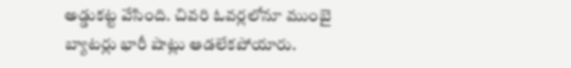అడ్డుకట్ట వేసింది. చివరి ఓవర్లలోనూ ముంబై బ్యాటర్లు భారీ షాట్లు ఆడలేకపోయారు.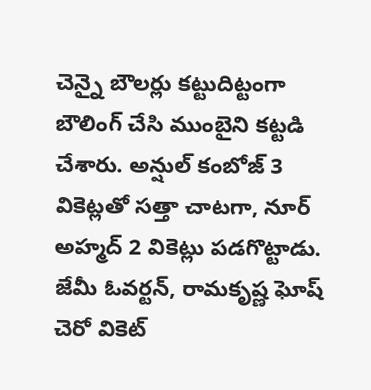చెన్నై బౌలర్లు కట్టుదిట్టంగా బౌలింగ్ చేసి ముంబైని కట్టడి చేశారు. అన్షుల్ కంబోజ్ 3 వికెట్లతో సత్తా చాటగా, నూర్ అహ్మద్ 2 వికెట్లు పడగొట్టాడు. జేమీ ఓవర్టన్, రామకృష్ణ ఘోష్ చెరో వికెట్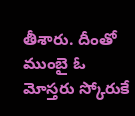తీశారు. దీంతో ముంబై ఓ మోస్తరు స్కోరుకే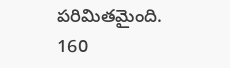పరిమితమైంది. 160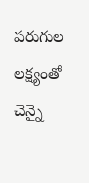పరుగుల లక్ష్యంతో చెన్నై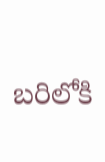బరిలోకి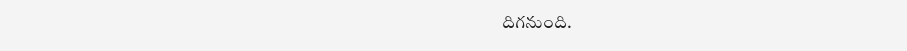దిగనుంది.